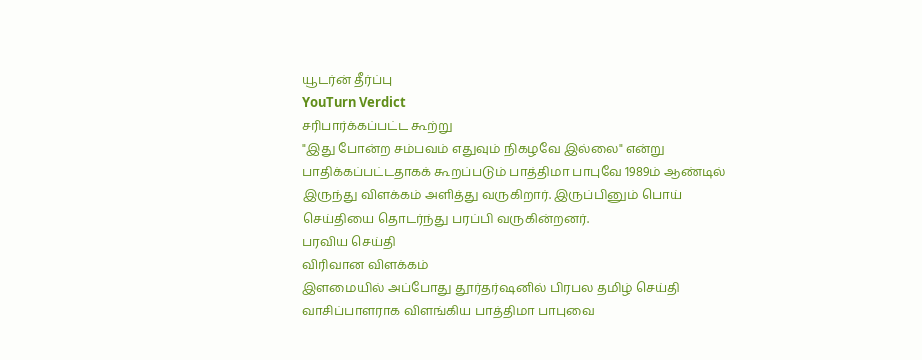யூடர்ன் தீர்ப்பு
YouTurn Verdict
சரிபார்க்கப்பட்ட கூற்று
"இது போன்ற சம்பவம் எதுவும் நிகழவே இல்லை" என்று பாதிக்கப்பட்டதாகக் கூறப்படும் பாத்திமா பாபுவே 1989ம் ஆண்டில் இருந்து விளக்கம் அளித்து வருகிறார். இருப்பினும் பொய் செய்தியை தொடர்ந்து பரப்பி வருகின்றனர்.
பரவிய செய்தி
விரிவான விளக்கம்
இளமையில் அப்போது தூர்தர்ஷனில் பிரபல தமிழ் செய்தி வாசிப்பாளராக விளங்கிய பாத்திமா பாபுவை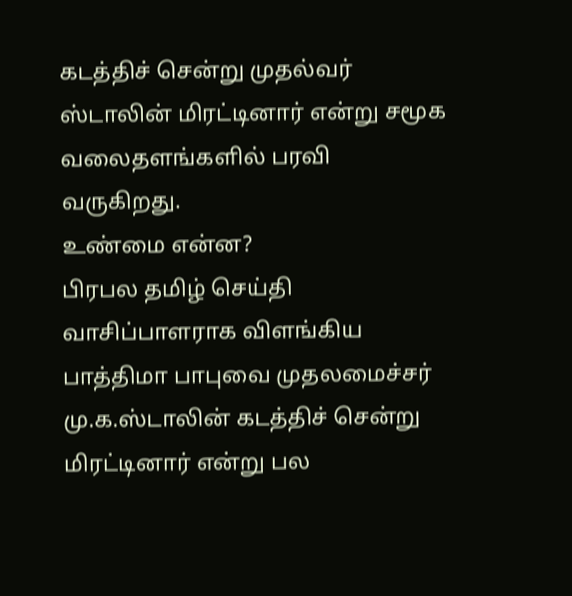கடத்திச் சென்று முதல்வர் ஸ்டாலின் மிரட்டினார் என்று சமூக வலைதளங்களில் பரவி வருகிறது.
உண்மை என்ன?
பிரபல தமிழ் செய்தி வாசிப்பாளராக விளங்கிய பாத்திமா பாபுவை முதலமைச்சர் மு.க.ஸ்டாலின் கடத்திச் சென்று மிரட்டினார் என்று பல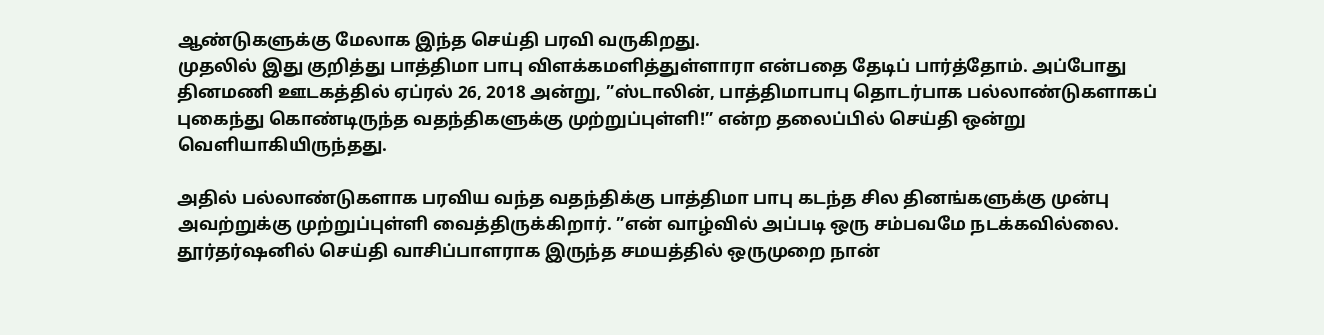ஆண்டுகளுக்கு மேலாக இந்த செய்தி பரவி வருகிறது.
முதலில் இது குறித்து பாத்திமா பாபு விளக்கமளித்துள்ளாரா என்பதை தேடிப் பார்த்தோம். அப்போது தினமணி ஊடகத்தில் ஏப்ரல் 26, 2018 அன்று, ”ஸ்டாலின், பாத்திமாபாபு தொடர்பாக பல்லாண்டுகளாகப் புகைந்து கொண்டிருந்த வதந்திகளுக்கு முற்றுப்புள்ளி!” என்ற தலைப்பில் செய்தி ஒன்று வெளியாகியிருந்தது.

அதில் பல்லாண்டுகளாக பரவிய வந்த வதந்திக்கு பாத்திமா பாபு கடந்த சில தினங்களுக்கு முன்பு அவற்றுக்கு முற்றுப்புள்ளி வைத்திருக்கிறார். ”என் வாழ்வில் அப்படி ஒரு சம்பவமே நடக்கவில்லை. தூர்தர்ஷனில் செய்தி வாசிப்பாளராக இருந்த சமயத்தில் ஒருமுறை நான்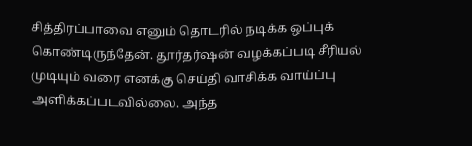சித்திரப்பாவை எனும் தொடரில் நடிக்க ஒப்புக் கொண்டிருந்தேன். தூர்தர்ஷன் வழக்கப்படி சீரியல் முடியும் வரை எனக்கு செய்தி வாசிக்க வாய்ப்பு அளிக்கப்படவில்லை. அந்த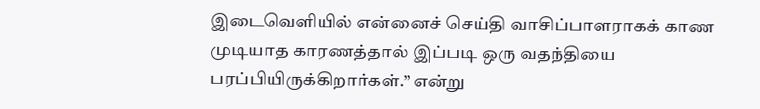இடைவெளியில் என்னைச் செய்தி வாசிப்பாளராகக் காண முடியாத காரணத்தால் இப்படி ஒரு வதந்தியை பரப்பியிருக்கிறார்கள்.” என்று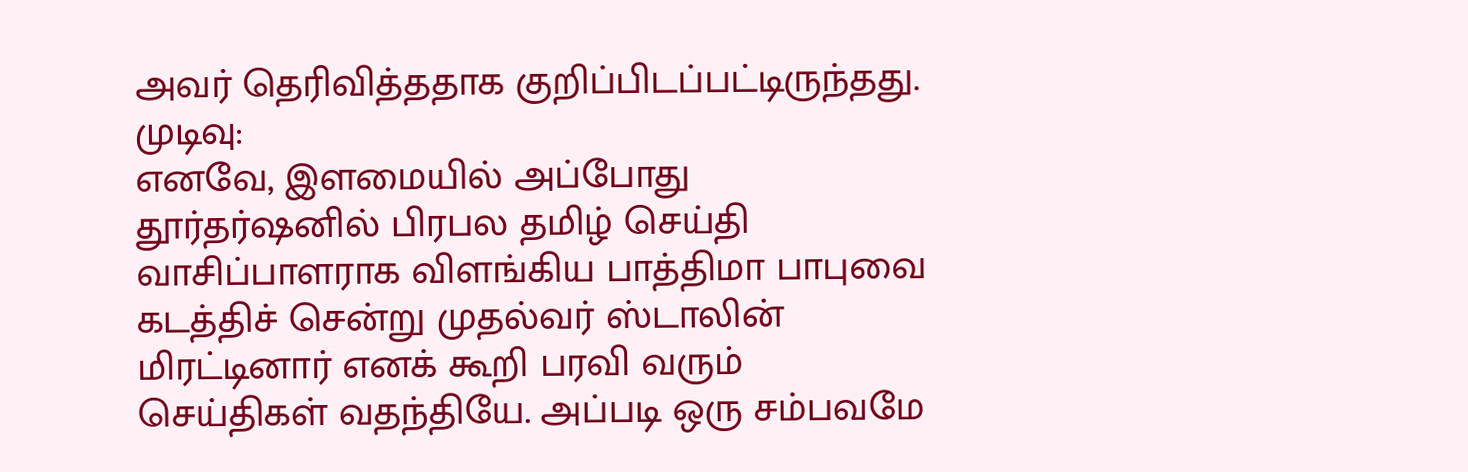அவர் தெரிவித்ததாக குறிப்பிடப்பட்டிருந்தது.
முடிவு:
எனவே, இளமையில் அப்போது தூர்தர்ஷனில் பிரபல தமிழ் செய்தி வாசிப்பாளராக விளங்கிய பாத்திமா பாபுவை கடத்திச் சென்று முதல்வர் ஸ்டாலின் மிரட்டினார் எனக் கூறி பரவி வரும் செய்திகள் வதந்தியே. அப்படி ஒரு சம்பவமே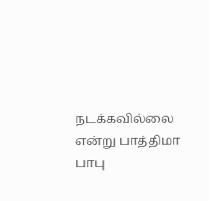நடக்கவில்லை என்று பாத்திமா பாபு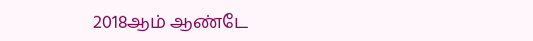2018ஆம் ஆண்டே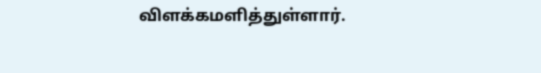விளக்கமளித்துள்ளார்.